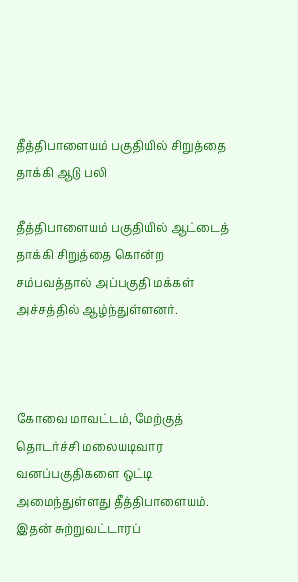தீத்திபாளையம் பகுதியில் சிறுத்தை தாக்கி ஆடு பலி

தீத்திபாளையம் பகுதியில் ஆட்டைத் தாக்கி சிறுத்தை கொன்ற சம்பவத்தால் அப்பகுதி மக்கள் அச்சத்தில் ஆழ்ந்துள்ளனர்.



கோவை மாவட்டம், மேற்குத் தொடர்ச்சி மலையடிவார வனப்பகுதிகளை ஒட்டி அமைந்துள்ளது தீத்திபாளையம். இதன் சுற்றுவட்டாரப்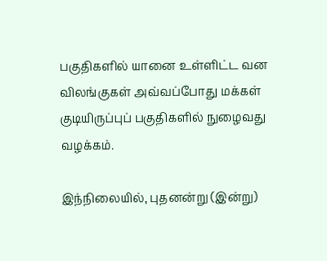பகுதிகளில் யானை உள்ளிட்ட வன விலங்குகள் அவ்வப்போது மக்கள் குடியிருப்புப் பகுதிகளில் நுழைவது வழக்கம்.

இந்நிலையில், புதனன்று (இன்று)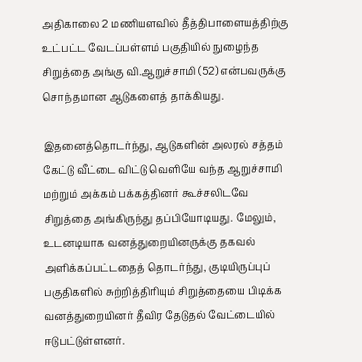அதிகாலை 2 மணியளவில் தீத்திபாளையத்திற்கு உட்பட்ட வேடப்பள்ளம் பகுதியில் நுழைந்த சிறுத்தை அங்கு வி.ஆறுச்சாமி (52) என்பவருக்கு சொந்தமான ஆடுகளைத் தாக்கியது.

இதனைத்தொடர்ந்து, ஆடுகளின் அலரல் சத்தம் கேட்டு வீட்டை விட்டு வெளியே வந்த ஆறுச்சாமி மற்றும் அக்கம் பக்கத்தினர் கூச்சலிடவே சிறுத்தை அங்கிருந்து தப்பியோடியது. மேலும், உடனடியாக வனத்துறையினருக்கு தகவல் அளிக்கப்பட்டதைத் தொடர்ந்து, குடியிருப்புப் பகுதிகளில் சுற்றித்திரியும் சிறுத்தையை பிடிக்க வனத்துறையினர் தீவிர தேடுதல் வேட்டையில் ஈடுபட்டுள்ளனர்.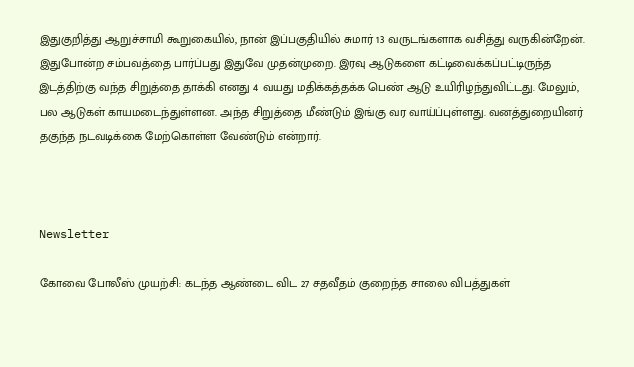இதுகுறித்து ஆறுச்சாமி கூறுகையில், நான் இப்பகுதியில் சுமார் 13 வருடங்களாக வசித்து வருகின்றேன். இதுபோன்ற சம்பவத்தை பார்ப்பது இதுவே முதன்முறை. இரவு ஆடுகளை கட்டிவைக்கப்பட்டிருந்த இடத்திற்கு வந்த சிறுத்தை தாக்கி எனது 4 வயது மதிக்கத்தக்க பெண் ஆடு உயிரிழந்துவிட்டது. மேலும், பல ஆடுகள் காயமடைந்துள்ளன. அந்த சிறுத்தை மீண்டும் இங்கு வர வாய்ப்புள்ளது. வனத்துறையினர் தகுந்த நடவடிக்கை மேற்கொள்ள வேண்டும் என்றார்.



Newsletter

கோவை போலீஸ் முயற்சி: கடந்த ஆண்டை விட 27 சதவீதம் குறைந்த சாலை விபத்துகள்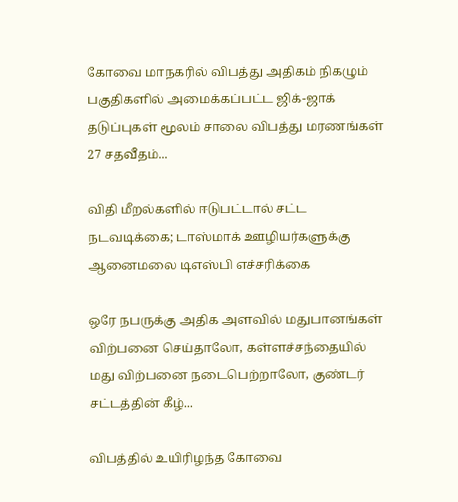கோவை மாநகரில் விபத்து அதிகம் நிகழும் பகுதிகளில் அமைக்கப்பட்ட ஜிக்-ஜாக் தடுப்புகள் மூலம் சாலை விபத்து மரணங்கள் 27 சதவீதம்...

விதி மீறல்களில் ஈடுபட்டால் சட்ட நடவடிக்கை; டாஸ்மாக் ஊழியர்களுக்கு ஆனைமலை டிஎஸ்பி எச்சரிக்கை

ஒரே நபருக்கு அதிக அளவில் மதுபானங்கள் விற்பனை செய்தாலோ, கள்ளச்சந்தையில் மது விற்பனை நடைபெற்றாலோ, குண்டர் சட்டத்தின் கீழ்...

விபத்தில் உயிரிழந்த கோவை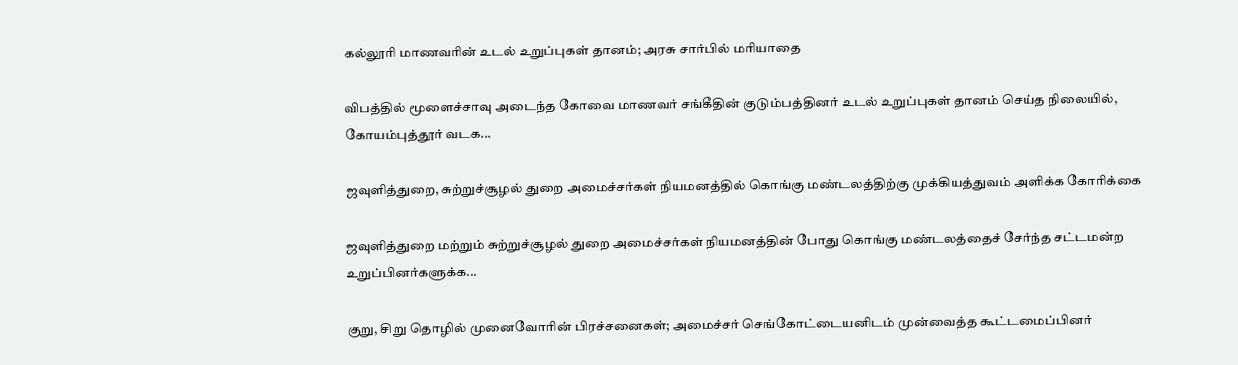கல்லூரி மாணவரின் உடல் உறுப்புகள் தானம்; அரசு சார்பில் மரியாதை

விபத்தில் மூளைச்சாவு அடைந்த கோவை மாணவர் சங்கீதின் குடும்பத்தினர் உடல் உறுப்புகள் தானம் செய்த நிலையில், கோயம்புத்தூர் வடக...

ஜவுளித்துறை, சுற்றுச்சூழல் துறை அமைச்சர்கள் நியமனத்தில் கொங்கு மண்டலத்திற்கு முக்கியத்துவம் அளிக்க கோரிக்கை

ஜவுளித்துறை மற்றும் சுற்றுச்சூழல் துறை அமைச்சர்கள் நியமனத்தின் போது கொங்கு மண்டலத்தைச் சேர்ந்த சட்டமன்ற உறுப்பினர்களுக்க...

குறு, சிறு தொழில் முனைவோரின் பிரச்சனைகள்; அமைச்சர் செங்கோட்டையனிடம் முன்வைத்த கூட்டமைப்பினர்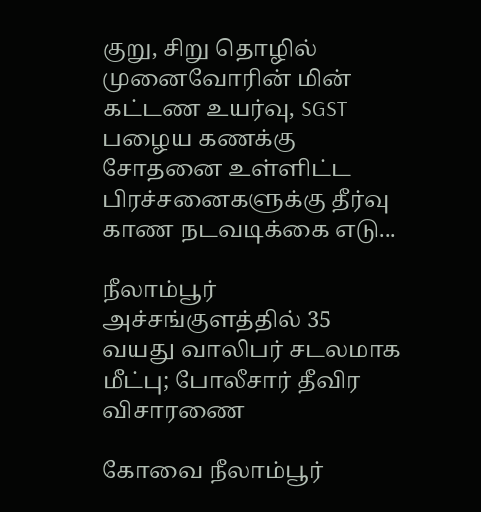குறு, சிறு தொழில் முனைவோரின் மின் கட்டண உயர்வு, SGST பழைய கணக்கு சோதனை உள்ளிட்ட பிரச்சனைகளுக்கு தீர்வு காண நடவடிக்கை எடு...

நீலாம்பூர் அச்சங்குளத்தில் 35 வயது வாலிபர் சடலமாக மீட்பு; போலீசார் தீவிர விசாரணை

கோவை நீலாம்பூர்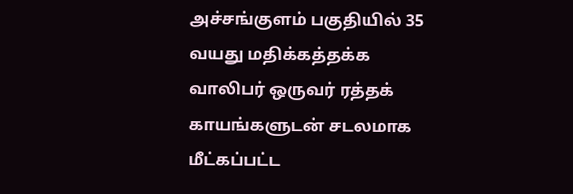அச்சங்குளம் பகுதியில் 35 வயது மதிக்கத்தக்க வாலிபர் ஒருவர் ரத்தக் காயங்களுடன் சடலமாக மீட்கப்பட்ட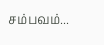சம்பவம்...